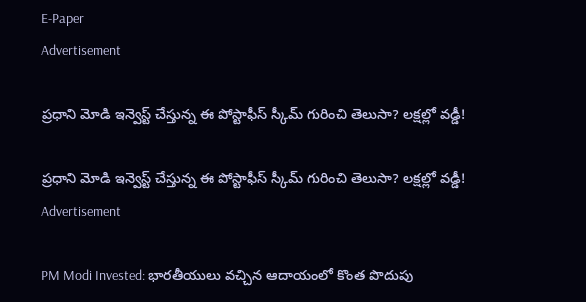E-Paper
Advertisement

ప్రధాని మోడి ఇన్వెస్ట్ చేస్తున్న ఈ పోస్టాఫీస్ స్కీమ్ గురించి తెలుసా? లక్షల్లో వడ్డీ!

ప్రధాని మోడి ఇన్వెస్ట్ చేస్తున్న ఈ పోస్టాఫీస్ స్కీమ్ గురించి తెలుసా? లక్షల్లో వడ్డీ!
Advertisement

PM Modi Invested: భారతీయులు వచ్చిన ఆదాయంలో కొంత పొదుపు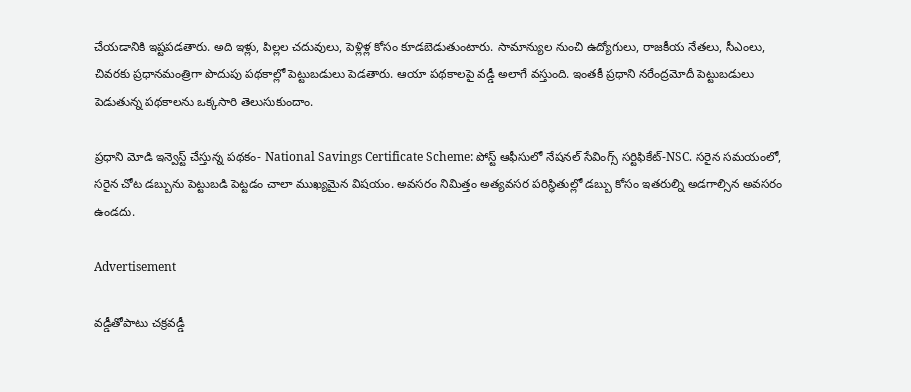చేయడానికి ఇష్టపడతారు. అది ఇళ్లు, పిల్లల చదువులు, పెళ్లిళ్ల కోసం కూడబెడుతుంటారు. సామాన్యుల నుంచి ఉద్యోగులు, రాజకీయ నేతలు, సీఎంలు, చివరకు ప్రధానమంత్రిగా పొదుపు పథకాల్లో పెట్టుబడులు పెడతారు. ఆయా పథకాలపై వడ్డీ అలాగే వస్తుంది. ఇంతకీ ప్రధాని నరేంద్రమోదీ పెట్టుబడులు పెడుతున్న పథకాలను ఒక్కసారి తెలుసుకుందాం.

ప్రధాని మోడి ఇన్వెస్ట్ చేస్తున్న పథకం- National Savings Certificate Scheme: పోస్ట్ ఆఫీసులో నేషనల్ సేవింగ్స్ సర్టిఫికేట్-NSC. సరైన సమయంలో, సరైన చోట డబ్బును పెట్టుబడి పెట్టడం చాలా ముఖ్యమైన విషయం. అవసరం నిమిత్తం అత్యవసర పరిస్థితుల్లో డబ్బు కోసం ఇతరుల్ని అడగాల్సిన అవసరం ఉండదు.

Advertisement

వడ్డీతోపాటు చక్రవడ్డీ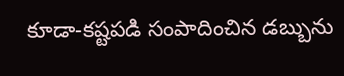కూడా-కష్టపడి సంపాదించిన డబ్బును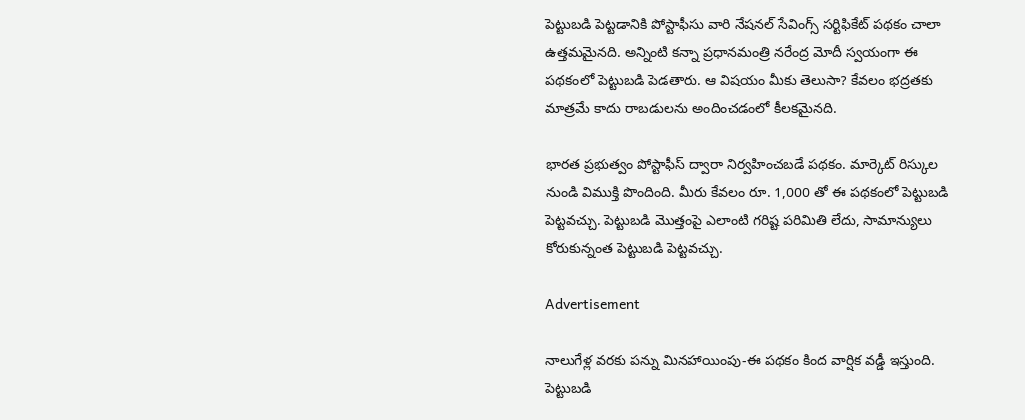పెట్టుబడి పెట్టడానికి పోస్టాఫీసు వారి నేషనల్ సేవింగ్స్ సర్టిఫికేట్ పథకం చాలా ఉత్తమమైనది. అన్నింటి కన్నా ప్రధానమంత్రి నరేంద్ర మోదీ స్వయంగా ఈ పథకంలో పెట్టుబడి పెడతారు. ఆ విషయం మీకు తెలుసా? కేవలం భద్రతకు మాత్రమే కాదు రాబడులను అందించడంలో కీలకమైనది.

భారత ప్రభుత్వం పోస్టాఫీస్ ద్వారా నిర్వహించబడే పథకం. మార్కెట్ రిస్కుల నుండి విముక్తి పొందింది. మీరు కేవలం రూ. 1,000 తో ఈ పథకంలో పెట్టుబడి పెట్టవచ్చు. పెట్టుబడి మొత్తంపై ఎలాంటి గరిష్ట పరిమితి లేదు, సామాన్యులు కోరుకున్నంత పెట్టుబడి పెట్టవచ్చు.

Advertisement

నాలుగేళ్ల వరకు పన్ను మినహాయింపు-ఈ పథకం కింద వార్షిక వడ్డీ ఇస్తుంది. పెట్టుబడి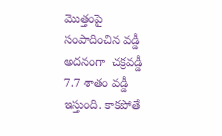మొత్తంపై సంపాదించిన వడ్డీ అదనంగా  చక్రవడ్డీ  7.7 శాతం వడ్డీ ఇస్తుంది. కాకపోతే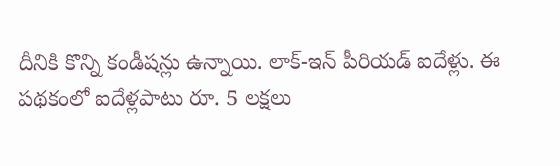దీనికి కొన్ని కండీషన్లు ఉన్నాయి. లాక్-ఇన్ పీరియడ్ ఐదేళ్లు. ఈ పథకంలో ఐదేళ్లపాటు రూ. 5 లక్షలు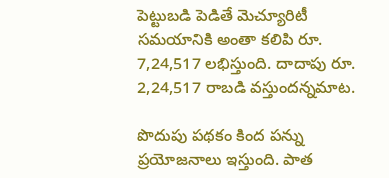పెట్టుబడి పెడితే మెచ్యూరిటీ సమయానికి అంతా కలిపి రూ. 7,24,517 లభిస్తుంది. దాదాపు రూ. 2,24,517 రాబడి వస్తుందన్నమాట.

పొదుపు పథకం కింద పన్ను ప్రయోజనాలు ఇస్తుంది. పాత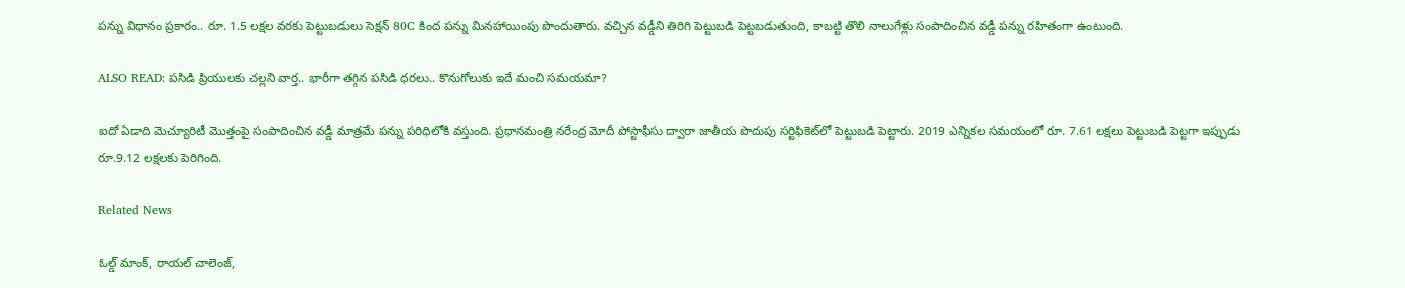పన్ను విధానం ప్రకారం.. రూ. 1.5 లక్షల వరకు పెట్టుబడులు సెక్షన్ 80C కింద పన్ను మినహాయింపు పొందుతారు. వచ్చిన వడ్డీని తిరిగి పెట్టుబడి పెట్టబడుతుంది, కాబట్టి తొలి నాలుగేళ్లు సంపాదించిన వడ్డీ పన్ను రహితంగా ఉంటుంది.

ALSO READ: పసిడి ప్రియులకు చల్లని వార్త.. భారీగా తగ్గిన పసిడి ధరలు.. కొనుగోలుకు ఇదే మంచి సమయమా?

ఐదో ఏడాది మెచ్యూరిటీ మొత్తంపై సంపాదించిన వడ్డీ మాత్రమే పన్ను పరిధిలోకి వస్తుంది. ప్రధానమంత్రి నరేంద్ర మోదీ పోస్టాఫీసు ద్వారా జాతీయ పొదుపు సర్టిఫికెట్‌లో పెట్టుబడి పెట్టారు. 2019 ఎన్నికల సమయంలో రూ. 7.61 లక్షలు పెట్టుబడి పెట్టగా ఇప్పుడు రూ.9.12 లక్షలకు పెరిగింది.

Related News

ఓల్డ్ మాంక్, రాయల్ చాలెంజ్,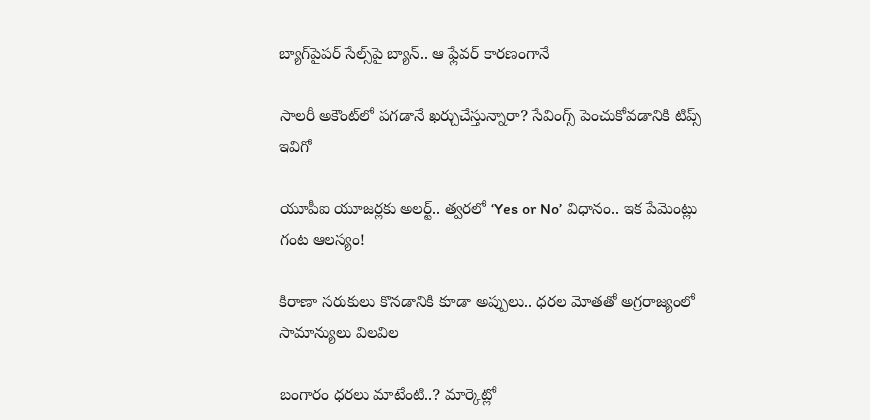బ్యాగ్‌పైపర్ సేల్స్‌పై బ్యాన్.. ఆ ఫ్లేవర్ కారణంగానే

సాలరీ అకౌంట్‌లో పగడానే ఖర్చుచేస్తున్నారా? సేవింగ్స్ పెంచుకోవడానికి టిప్స్ ఇవిగో

యూపీఐ యూజర్లకు అలర్ట్.. త్వరలో ‘Yes or No’ విధానం.. ఇక పేమెంట్లు గంట ఆలస్యం!

కిరాణా సరుకులు కొనడానికి కూడా అప్పులు.. ధరల మోతతో అగ్రరాజ్యంలో సామాన్యులు విలవిల

బంగారం ధరలు మాటేంటి..? మార్కెట్లో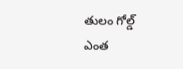తులం గోల్డ్ ఎంత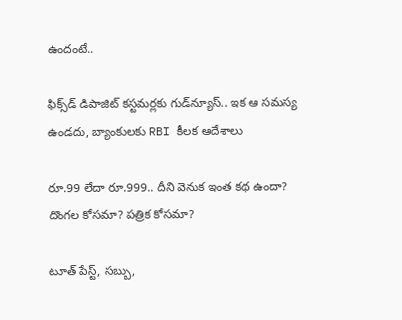ఉందంటే..

ఫిక్స్‌డ్ డిపాజిట్ కస్టమర్లకు గుడ్‌న్యూస్.. ఇక ఆ సమస్య ఉండదు, బ్యాంకులకు RBI కీలక ఆదేశాలు

రూ.99 లేదా రూ.999.. దీని వెనుక ఇంత కథ ఉందా? దొంగల కోసమా? పత్రిక కోసమా?

టూత్ పేస్ట్, సబ్బు,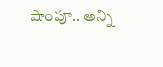షాంపూ.. అన్ని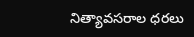నిత్యావసరాల ధరలు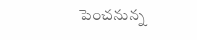పెంచనున్న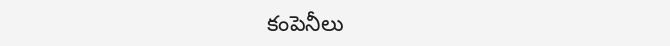కంపెనీలు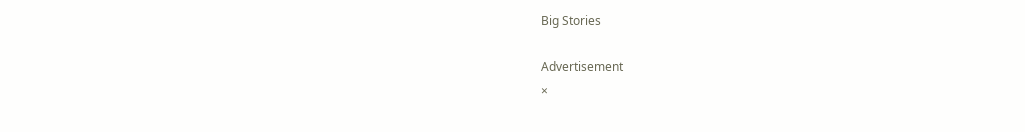Big Stories

Advertisement
×